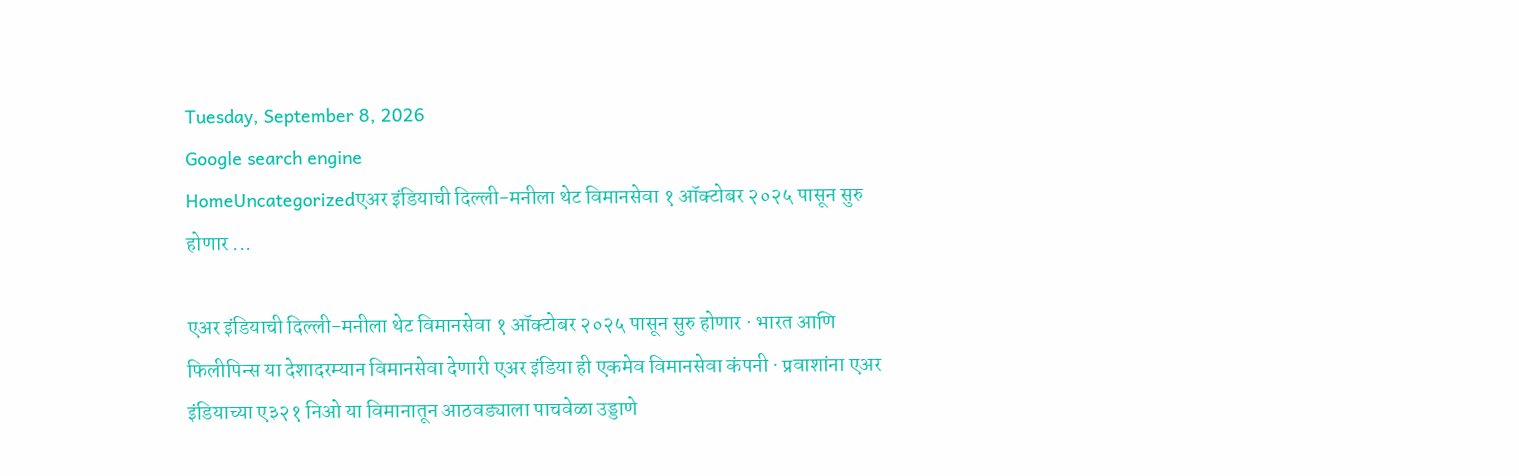Tuesday, September 8, 2026
Google search engine
HomeUncategorizedएअर इंडियाची दिल्ली-मनीला थेट विमानसेवा १ ऑक्टोबर २०२५ पासून सुरु होणार ...

एअर इंडियाची दिल्ली-मनीला थेट विमानसेवा १ ऑक्टोबर २०२५ पासून सुरु होणार · भारत आणि फिलीपिन्स या देशादरम्यान विमानसेवा देणारी एअर इंडिया ही एकमेव विमानसेवा कंपनी · प्रवाशांना एअर इंडियाच्या ए३२१ निओ या विमानातून आठवड्याला पाचवेळा उड्डाणे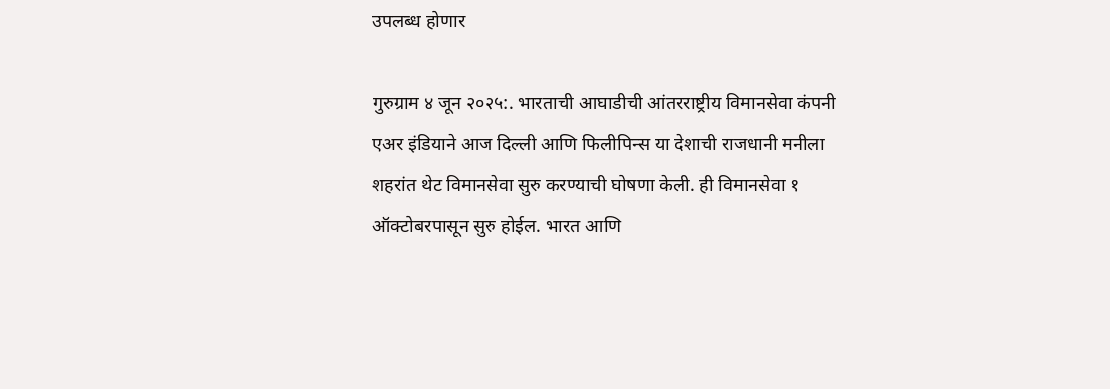उपलब्ध होणार

गुरुग्राम ४ जून २०२५:. भारताची आघाडीची आंतरराष्ट्रीय विमानसेवा कंपनी एअर इंडियाने आज दिल्ली आणि फिलीपिन्स या देशाची राजधानी मनीला शहरांत थेट विमानसेवा सुरु करण्याची घोषणा केली. ही विमानसेवा १ ऑक्टोबरपासून सुरु होईल. भारत आणि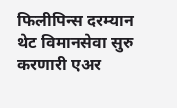फिलीपिन्स दरम्यान थेट विमानसेवा सुरु करणारी एअर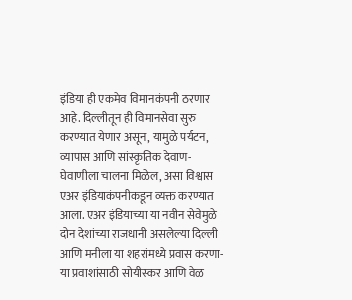इंडिया ही एकमेव विमानकंपनी ठरणार आहे. दिल्लीतून ही विमानसेवा सुरु करण्यात येणार असून, यामुळे पर्यटन, व्यापास आणि सांस्कृतिक देवाण-घेवाणीला चालना मिळेल, असा विश्वास एअर इंडियाकंपनीकडून व्यक्त करण्यात आला. एअर इंडियाच्या या नवीन सेवेमुळे दोन देशांच्या राजधानी असलेल्या दिल्ली आणि मनीला या शहरांमध्ये प्रवास करणा-या प्रवाशांसाठी सोयीस्कर आणि वेळ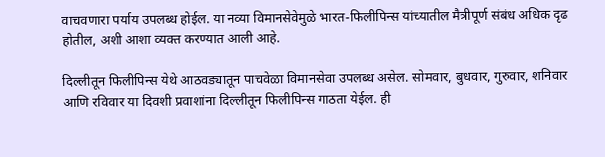वाचवणारा पर्याय उपलब्ध होईल. या नव्या विमानसेवेमुळे भारत-फिलीपिन्स यांच्यातील मैत्रीपूर्ण संबंध अधिक दृढ होतील, अशी आशा व्यक्त करण्यात आली आहे.

दिल्लीतून फिलीपिन्स येथे आठवड्यातून पाचवेळा विमानसेवा उपलब्ध असेल. सोमवार, बुधवार, गुरुवार, शनिवार आणि रविवार या दिवशी प्रवाशांना दिल्लीतून फिलीपिन्स गाठता येईल. ही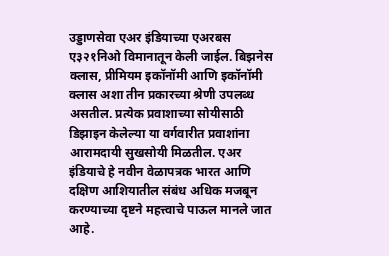उड्डाणसेवा एअर इंडियाच्या एअरबस ए३२१निओ विमानातून केली जाईल. बिझनेस क्लास, प्रीमियम इकॉनॉमी आणि इकॉनॉमी क्लास अशा तीन प्रकारच्या श्रेणी उपलब्ध असतील. प्रत्येक प्रवाशाच्या सोयीसाठी डिझाइन केलेल्या या वर्गवारीत प्रवाशांना आरामदायी सुखसोयी मिळतील. एअर इंडियाचे हे नवीन वेळापत्रक भारत आणि दक्षिण आशियातील संबंध अधिक मजबून करण्याच्या दृष्टने महत्त्वाचे पाऊल मानले जात आहे.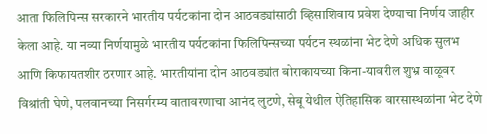आता फिलिपिन्स सरकारने भारतीय पर्यटकांना दोन आठवड्यांसाठी व्हिसाशिवाय प्रवेश देण्याचा निर्णय जाहीर केला आहे. या नव्या निर्णयामुळे भारतीय पर्यटकांना फिलिपिन्सच्या पर्यटन स्थळांना भेट देणे अधिक सुलभ आणि किफायतशीर ठरणार आहे. भारतीयांना दोन आठवड्यांत बोराकायच्या किना-यावरील शुभ्र वाळूवर विश्रांती घेणे, पलवानच्या निसर्गरम्य वातावरणाचा आनंद लुटणे, सेबू येथील ऐतिहासिक वारसास्थळांना भेट देणे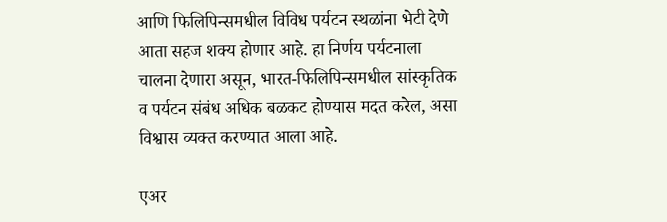आणि फिलिपिन्समधील विविध पर्यटन स्थळांना भेटी देणे आता सहज शक्य होणार आहे. हा निर्णय पर्यटनाला चालना देणारा असून, भारत-फिलिपिन्समधील सांस्कृतिक व पर्यटन संबंध अधिक बळकट होण्यास मदत करेल, असा विश्वास व्यक्त करण्यात आला आहे.

एअर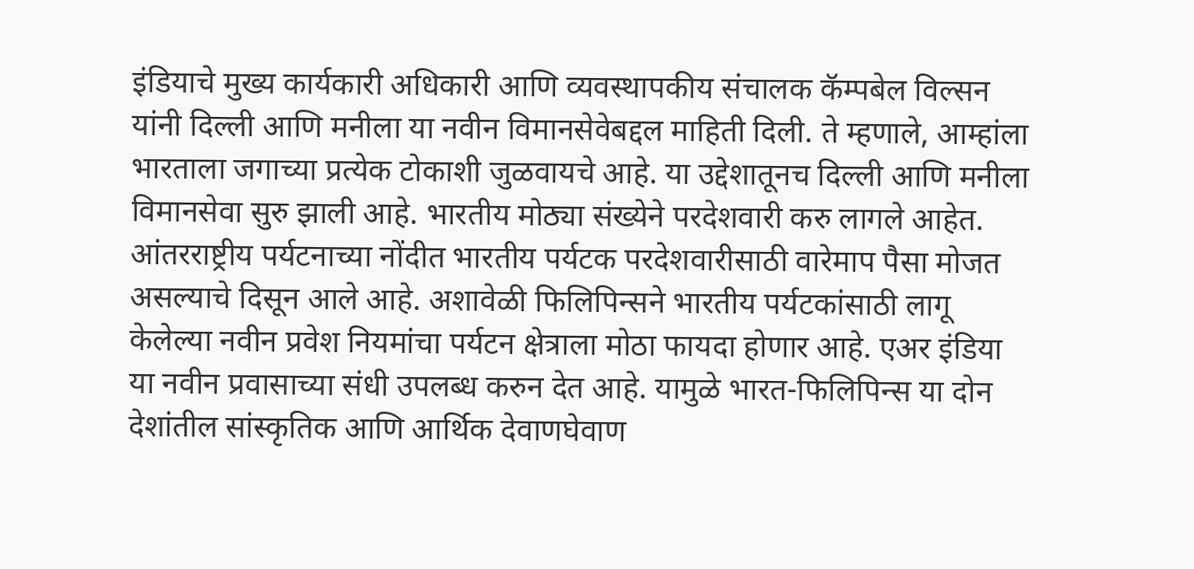इंडियाचे मुख्य कार्यकारी अधिकारी आणि व्यवस्थापकीय संचालक कॅम्पबेल विल्सन यांनी दिल्ली आणि मनीला या नवीन विमानसेवेबद्दल माहिती दिली. ते म्हणाले, आम्हांला भारताला जगाच्या प्रत्येक टोकाशी जुळवायचे आहे. या उद्देशातूनच दिल्ली आणि मनीला विमानसेवा सुरु झाली आहे. भारतीय मोठ्या संख्येने परदेशवारी करु लागले आहेत. आंतरराष्ट्रीय पर्यटनाच्या नोंदीत भारतीय पर्यटक परदेशवारीसाठी वारेमाप पैसा मोजत असल्याचे दिसून आले आहे. अशावेळी फिलिपिन्सने भारतीय पर्यटकांसाठी लागू केलेल्या नवीन प्रवेश नियमांचा पर्यटन क्षेत्राला मोठा फायदा होणार आहे. एअर इंडिया या नवीन प्रवासाच्या संधी उपलब्ध करुन देत आहे. यामुळे भारत-फिलिपिन्स या दोन देशांतील सांस्कृतिक आणि आर्थिक देवाणघेवाण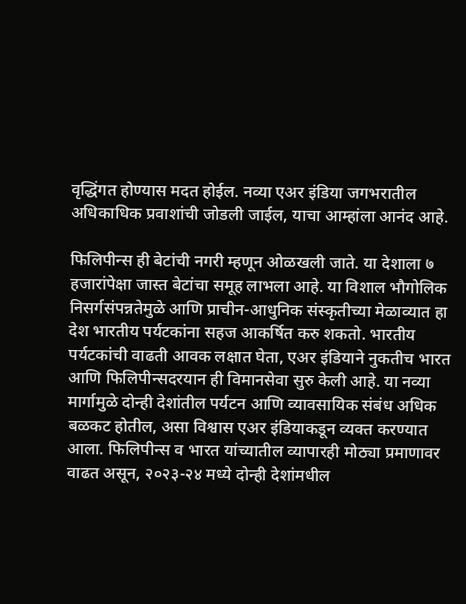वृद्धिंगत होण्यास मदत होईल. नव्या एअर इंडिया जगभरातील अधिकाधिक प्रवाशांची जोडली जाईल, याचा आम्हांला आनंद आहे.

फिलिपीन्स ही बेटांची नगरी म्हणून ओळखली जाते. या देशाला ७ हजारांपेक्षा जास्त बेटांचा समूह लाभला आहे. या विशाल भौगोलिक निसर्गसंपन्नतेमुळे आणि प्राचीन-आधुनिक संस्कृतीच्या मेळाव्यात हा देश भारतीय पर्यटकांना सहज आकर्षित करु शकतो. भारतीय पर्यटकांची वाढती आवक लक्षात घेता, एअर इंडियाने नुकतीच भारत आणि फिलिपीन्सदरयान ही विमानसेवा सुरु केली आहे. या नव्या मार्गामुळे दोन्ही देशांतील पर्यटन आणि व्यावसायिक संबंध अधिक बळकट होतील, असा विश्वास एअर इंडियाकडून व्यक्त करण्यात आला. फिलिपीन्स व भारत यांच्यातील व्यापारही मोठ्या प्रमाणावर वाढत असून, २०२३-२४ मध्ये दोन्ही देशांमधील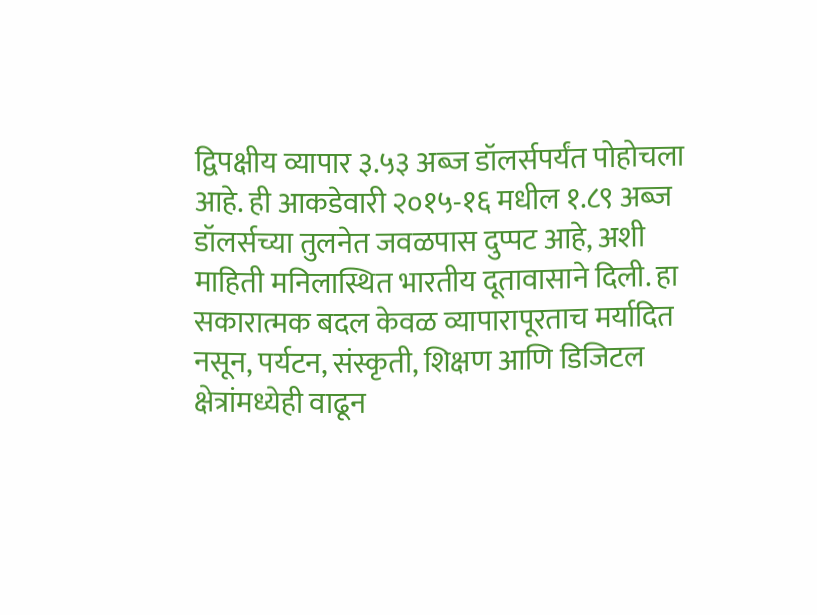द्विपक्षीय व्यापार ३.५३ अब्ज डॉलर्सपर्यंत पोहोचला आहे. ही आकडेवारी २०१५-१६ मधील १.८९ अब्ज डॉलर्सच्या तुलनेत जवळपास दुप्पट आहे, अशी माहिती मनिलास्थित भारतीय दूतावासाने दिली. हा सकारात्मक बदल केवळ व्यापारापूरताच मर्यादित नसून, पर्यटन, संस्कृती, शिक्षण आणि डिजिटल क्षेत्रांमध्येही वाढून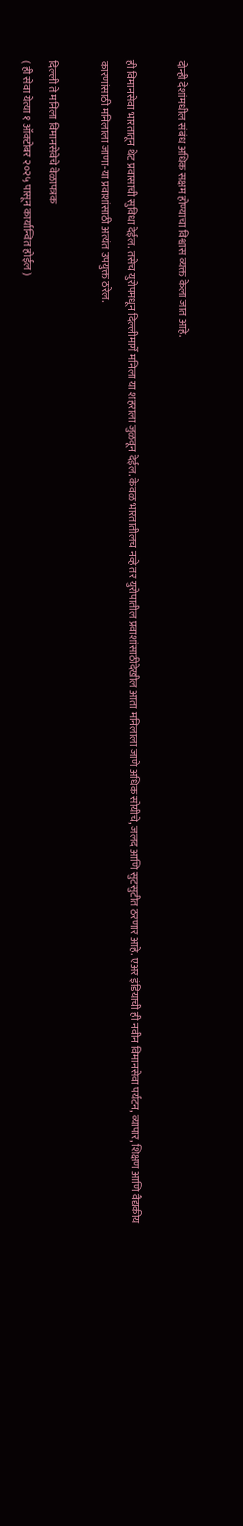दोन्ही देशांमधील संबंध अधिक सक्षम होण्याचा विश्वास व्यक्त केला जात आहे.

ही विमानसेवा भारतातून थेट प्रवासाची सुविधा देईल. तसेच युरोपमधून दिल्लीमार्गे मनिला या शहराला जुळवून देईल. केवळ भारतातीलच नव्हे तर युरोपातील प्रवाशांसाठीदेखील आता मनिलाला जाणे अधिक सोयीचे, जलद आणि सुटसुटीत ठरणार आहे. एअर इंडियाची ही नवीन विमानसेवा पर्यटन, व्यापार, शिक्षण आणि वैद्यकीय कारणांसाठी मनिलाला जाणा-या प्रवाशांसाठी अत्यंत उपयुक्त ठरेल.

दिल्ली ते मनिला विमानसेवेचे वेळापत्रक
( ही सेवा येत्या १ ऑक्टोबर २०२५ पासून कार्यान्वित होईल )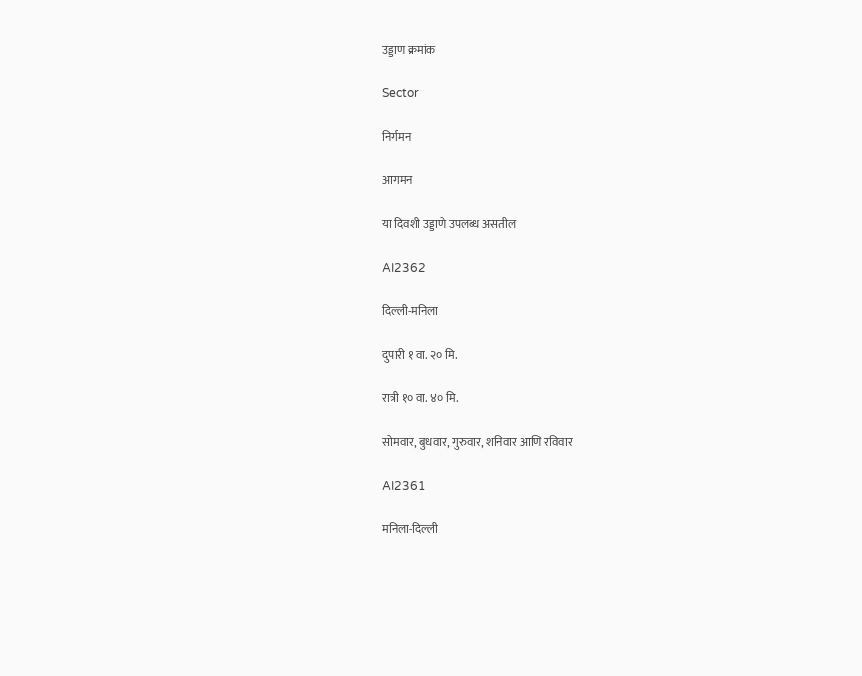उड्डाण क्रमांक

Sector

निर्गमन

आगमन

या दिवशी उड्डाणे उपलब्ध असतील

AI2362

दिल्ली-मनिला

दुपारी १ वा. २० मि.

रात्री १० वा. ४० मि.

सोमवार, बुधवार, गुरुवार, शनिवार आणि रविवार

AI2361

मनिला-दिल्ली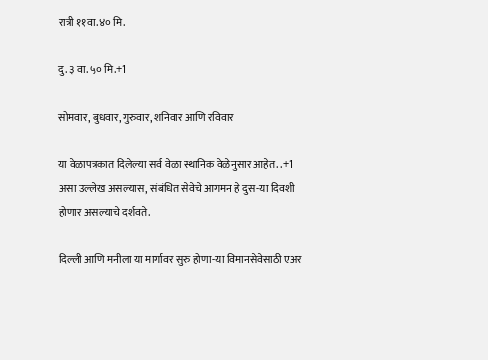रात्री ११वा.४० मि.

दु. ३ वा. ५० मि.+1

सोमवार, बुधवार, गुरुवार, शनिवार आणि रविवार

या वेळापत्रकात दिलेल्या सर्व वेळा स्थानिक वेळेनुसार आहेत. .+1 असा उल्लेख असल्यास, संबंधित सेवेचे आगमन हे दुस-या दिवशी होणार असल्याचे दर्शवते.

दिल्ली आणि मनीला या मार्गावर सुरु होणा-या विमानसेवेसाठी एअर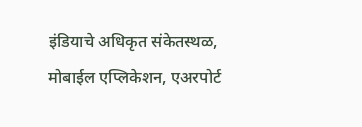इंडियाचे अधिकृत संकेतस्थळ, मोबाईल एप्लिकेशन, एअरपोर्ट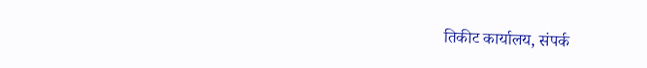तिकीट कार्यालय, संपर्क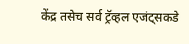केंद्र तसेच सर्व ट्रॅव्हल एजंट्सकडे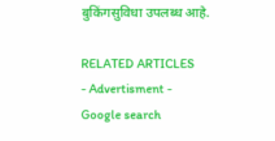बुकिंगसुविधा उपलब्ध आहे.

RELATED ARTICLES
- Advertisment -
Google search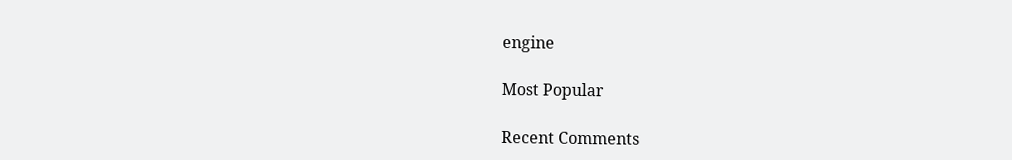engine

Most Popular

Recent Comments